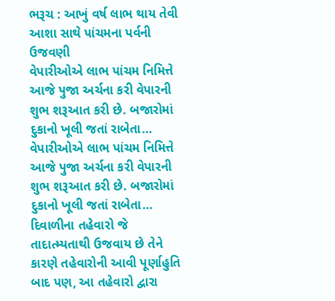ભરૂચ : આખું વર્ષ લાભ થાય તેવી આશા સાથે પાંચમના પર્વની ઉજવણી
વેપારીઓએ લાભ પાંચમ નિમિત્તે આજે પુજા અર્ચના કરી વેપારની શુભ શરૂઆત કરી છે. બજારોમાં દુકાનો ખૂલી જતાં રાબેતા…
વેપારીઓએ લાભ પાંચમ નિમિત્તે આજે પુજા અર્ચના કરી વેપારની શુભ શરૂઆત કરી છે. બજારોમાં દુકાનો ખૂલી જતાં રાબેતા…
દિવાળીના તહેવારો જે તાદાત્મ્યતાથી ઉજવાય છે તેને કારણે તહેવારોની આવી પૂર્ણાહુતિ બાદ પણ, આ તહેવારો દ્વારા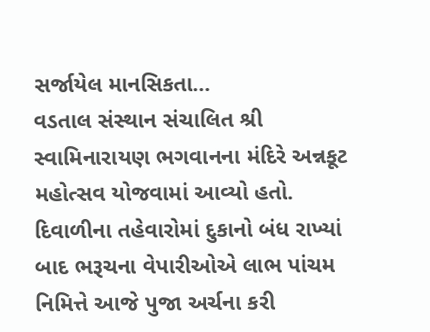સર્જાયેલ માનસિકતા…
વડતાલ સંસ્થાન સંચાલિત શ્રી સ્વામિનારાયણ ભગવાનના મંદિરે અન્નકૂટ મહોત્સવ યોજવામાં આવ્યો હતો.
દિવાળીના તહેવારોમાં દુકાનો બંધ રાખ્યાં બાદ ભરૂચના વેપારીઓએ લાભ પાંચમ નિમિત્તે આજે પુજા અર્ચના કરી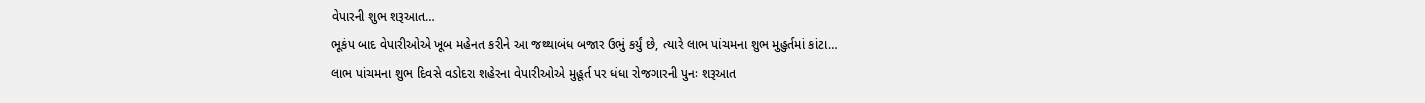વેપારની શુભ શરૂઆત…
ભૂકંપ બાદ વેપારીઓએ ખૂબ મહેનત કરીને આ જથ્થાબંધ બજાર ઉભું કર્યું છે, ત્યારે લાભ પાંચમના શુભ મુહુર્તમાં કાંટા…
લાભ પાંચમના શુભ દિવસે વડોદરા શહેરના વેપારીઓએ મુહૂર્ત પર ધંધા રોજગારની પુનઃ શરૂઆત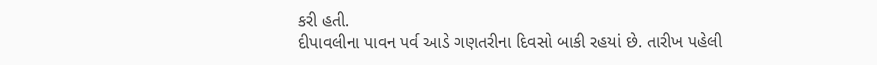કરી હતી.
દીપાવલીના પાવન પર્વ આડે ગણતરીના દિવસો બાકી રહયાં છે. તારીખ પહેલી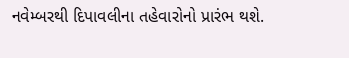નવેમ્બરથી દિપાવલીના તહેવારોનો પ્રારંભ થશે.